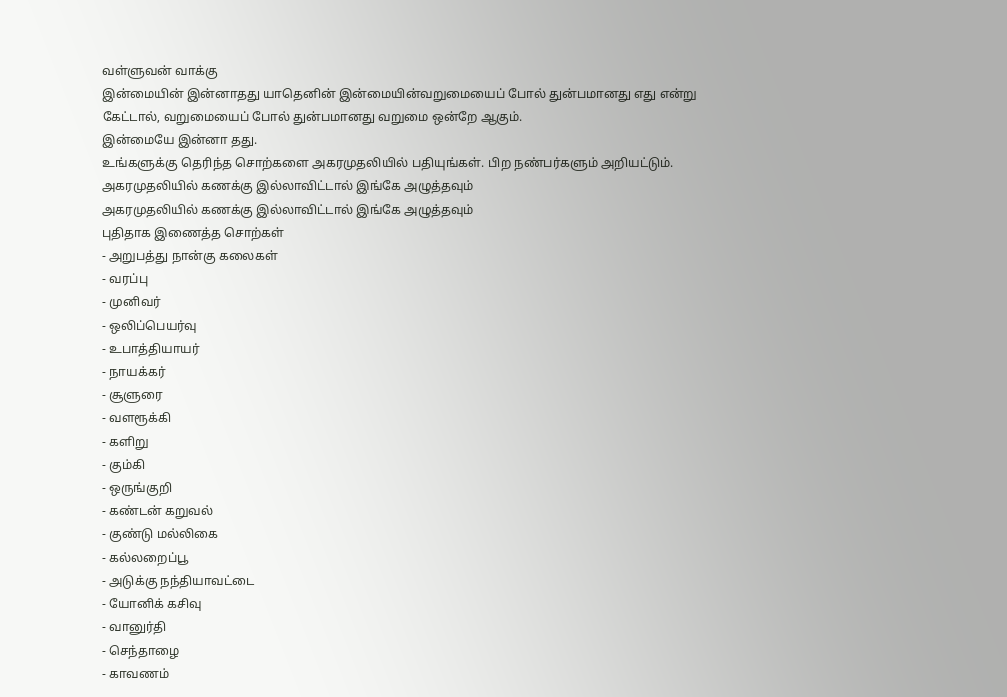வள்ளுவன் வாக்கு
இன்மையின் இன்னாதது யாதெனின் இன்மையின்வறுமையைப் போல் துன்பமானது எது என்று கேட்டால், வறுமையைப் போல் துன்பமானது வறுமை ஒன்றே ஆகும்.
இன்மையே இன்னா தது.
உங்களுக்கு தெரிந்த சொற்களை அகரமுதலியில் பதியுங்கள். பிற நண்பர்களும் அறியட்டும்.
அகரமுதலியில் கணக்கு இல்லாவிட்டால் இங்கே அழுத்தவும்
அகரமுதலியில் கணக்கு இல்லாவிட்டால் இங்கே அழுத்தவும்
புதிதாக இணைத்த சொற்கள்
- அறுபத்து நான்கு கலைகள்
- வரப்பு
- முனிவர்
- ஒலிப்பெயர்வு
- உபாத்தியாயர்
- நாயக்கர்
- சூளுரை
- வளரூக்கி
- களிறு
- கும்கி
- ஒருங்குறி
- கண்டன் கறுவல்
- குண்டு மல்லிகை
- கல்லறைப்பூ
- அடுக்கு நந்தியாவட்டை
- யோனிக் கசிவு
- வானுர்தி
- செந்தாழை
- காவணம்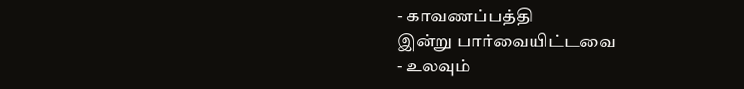- காவணப்பத்தி
இன்று பார்வையிட்டவை
- உலவும்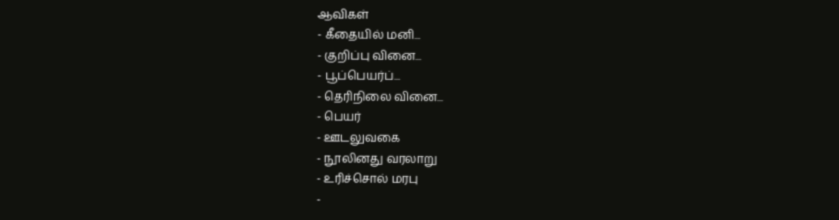ஆவிகள்
- கீதையில் மனி...
- குறிப்பு வினை...
- பூப்பெயர்ப்...
- தெரிநிலை வினை...
- பெயர்
- ஊடலுவகை
- நூலினது வரலாறு
- உரிச்சொல் மரபு
-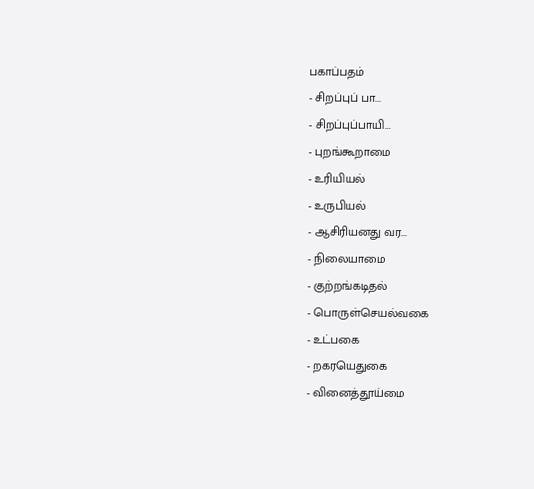பகாப்பதம்
- சிறப்புப் பா...
- சிறப்புப்பாயி...
- புறங்கூறாமை
- உரியியல்
- உருபியல்
- ஆசிரியனது வர...
- நிலையாமை
- குற்றங்கடிதல்
- பொருள்செயல்வகை
- உட்பகை
- றகரயெதுகை
- வினைத்தூய்மை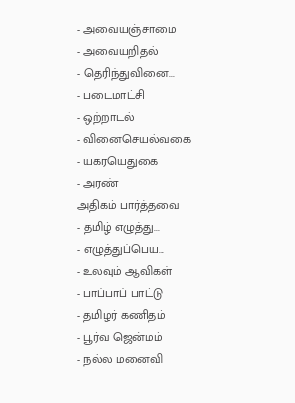- அவையஞ்சாமை
- அவையறிதல்
- தெரிந்துவினை...
- படைமாட்சி
- ஒற்றாடல்
- வினைசெயல்வகை
- யகரயெதுகை
- அரண்
அதிகம் பார்த்தவை
- தமிழ் எழுத்து...
- எழுத்துப்பெய...
- உலவும் ஆவிகள்
- பாப்பாப் பாட்டு
- தமிழர் கணிதம்
- பூர்வ ஜென்மம்
- நல்ல மனைவி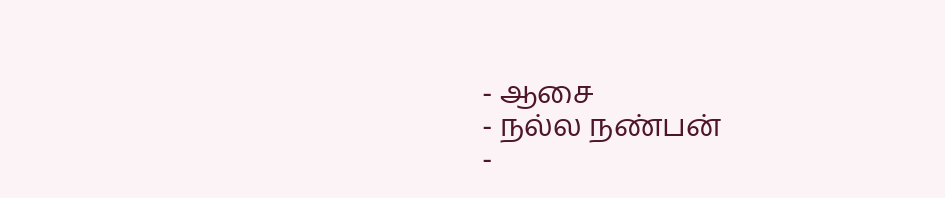- ஆசை
- நல்ல நண்பன்
-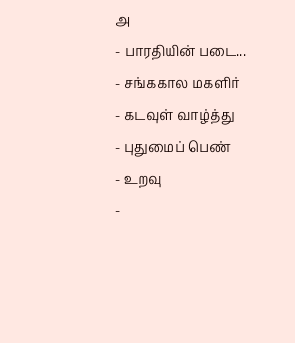அ
- பாரதியின் படை...
- சங்ககால மகளிர்
- கடவுள் வாழ்த்து
- புதுமைப் பெண்
- உறவு
-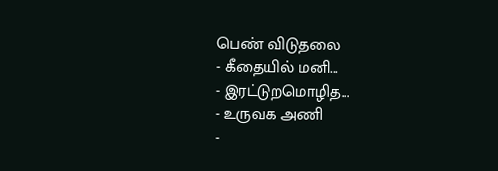பெண் விடுதலை
- கீதையில் மனி...
- இரட்டுறமொழித...
- உருவக அணி
-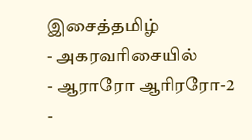இசைத்தமிழ்
- அகரவரிசையில்
- ஆராரோ ஆரிரரோ-2
-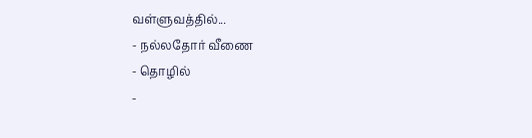வள்ளுவத்தில்...
- நல்லதோர் வீணை
- தொழில்
-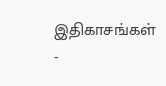இதிகாசங்கள்
-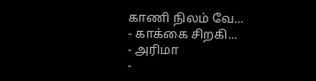காணி நிலம் வே...
- காக்கை சிறகி...
- அரிமா
-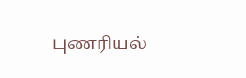புணரியல்